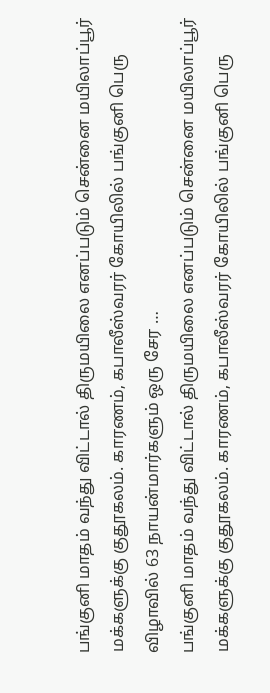பங்குனி மாதம் வந்து விட்டால் திருமயிலை எனப்படும் சென்னை மயிலாப்பூர் மக்களுக்கு குதூகலம். காரணம், கபாலீஸ்வரர் கோயிலில் பங்குனி பெரு விழாவில் 63 நாயன்மார்களும் ஒரு சேர …
பங்குனி மாதம் வந்து விட்டால் திருமயிலை எனப்படும் சென்னை மயிலாப்பூர் மக்களுக்கு குதூகலம். காரணம், கபாலீஸ்வரர் கோயிலில் பங்குனி பெரு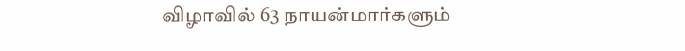விழாவில் 63 நாயன்மார்களும்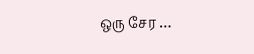ஒரு சேர …